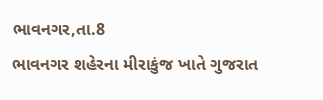ભાવનગર,તા.8
ભાવનગર શહેરના મીરાકુંજ ખાતે ગુજરાત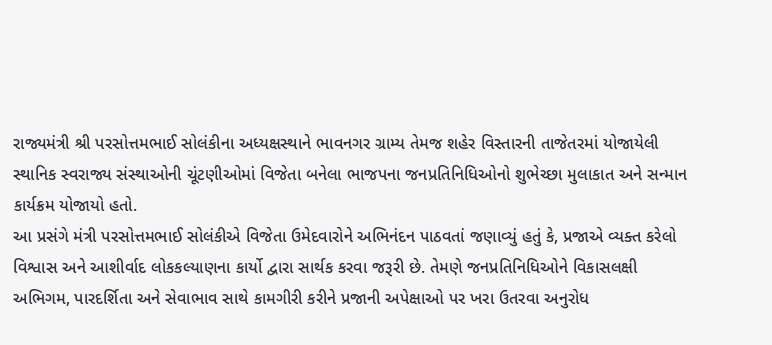રાજ્યમંત્રી શ્રી પરસોત્તમભાઈ સોલંકીના અધ્યક્ષસ્થાને ભાવનગર ગ્રામ્ય તેમજ શહેર વિસ્તારની તાજેતરમાં યોજાયેલી સ્થાનિક સ્વરાજ્ય સંસ્થાઓની ચૂંટણીઓમાં વિજેતા બનેલા ભાજપના જનપ્રતિનિધિઓનો શુભેચ્છા મુલાકાત અને સન્માન કાર્યક્રમ યોજાયો હતો.
આ પ્રસંગે મંત્રી પરસોત્તમભાઈ સોલંકીએ વિજેતા ઉમેદવારોને અભિનંદન પાઠવતાં જણાવ્યું હતું કે, પ્રજાએ વ્યક્ત કરેલો વિશ્વાસ અને આશીર્વાદ લોકકલ્યાણના કાર્યો દ્વારા સાર્થક કરવા જરૂરી છે. તેમણે જનપ્રતિનિધિઓને વિકાસલક્ષી અભિગમ, પારદર્શિતા અને સેવાભાવ સાથે કામગીરી કરીને પ્રજાની અપેક્ષાઓ પર ખરા ઉતરવા અનુરોધ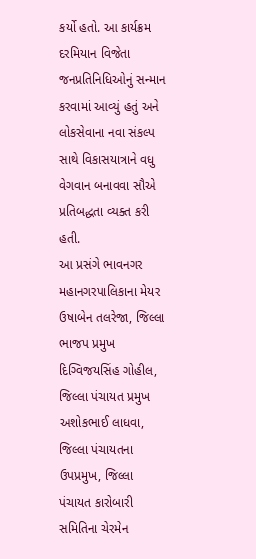કર્યો હતો. આ કાર્યક્રમ દરમિયાન વિજેતા જનપ્રતિનિધિઓનું સન્માન કરવામાં આવ્યું હતું અને લોકસેવાના નવા સંકલ્પ સાથે વિકાસયાત્રાને વધુ વેગવાન બનાવવા સૌએ પ્રતિબદ્ધતા વ્યક્ત કરી હતી.
આ પ્રસંગે ભાવનગર મહાનગરપાલિકાના મેયર ઉષાબેન તલરેજા, જિલ્લા ભાજપ પ્રમુખ દિગ્વિજયસિંહ ગોહીલ, જિલ્લા પંચાયત પ્રમુખ અશોકભાઈ લાધવા, જિલ્લા પંચાયતના ઉપપ્રમુખ, જિલ્લા પંચાયત કારોબારી સમિતિના ચેરમેન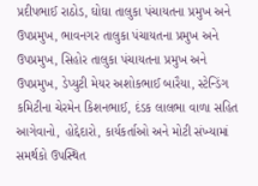પ્રદીપભાઈ રાઠોડ, ઘોઘા તાલુકા પંચાયતના પ્રમુખ અને ઉપપ્રમુખ, ભાવનગર તાલુકા પંચાયતના પ્રમુખ અને ઉપપ્રમુખ, સિહોર તાલુકા પંચાયતના પ્રમુખ અને ઉપપ્રમુખ, ડેપ્યુટી મેયર અશોકભાઈ બારૈયા, સ્ટેન્ડિંગ કમિટીના ચેરમેન કિશનભાઈ, દંડક લાલભા વાળા સહિત આગેવાનો, હોદ્દેદારો, કાર્યકર્તાઓ અને મોટી સંખ્યામાં સમર્થકો ઉપસ્થિત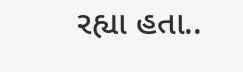રહ્યા હતા..